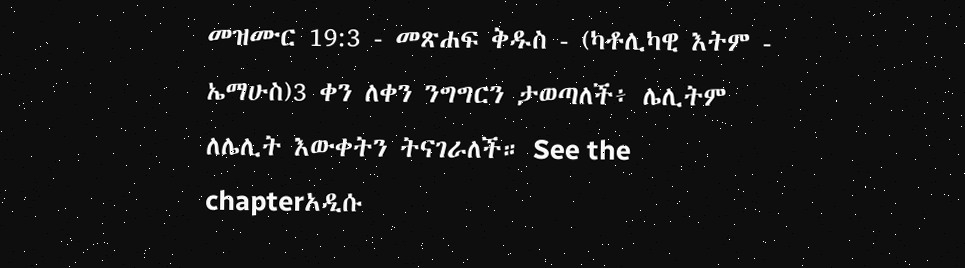መዝሙር 19:3 - መጽሐፍ ቅዱስ - (ካቶሊካዊ እትም - ኤማሁስ)3 ቀን ለቀን ንግግርን ታወጣለች፥ ሌሊትም ለሌሊት እውቀትን ትናገራለች። See the chapterአዲሱ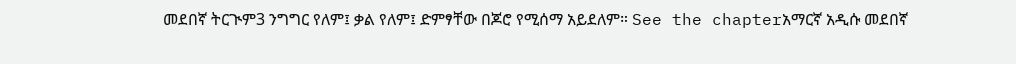መደበኛ ትርጒም3 ንግግር የለም፤ ቃል የለም፤ ድምፃቸው በጆሮ የሚሰማ አይደለም። See the chapterአማርኛ አዲሱ መደበኛ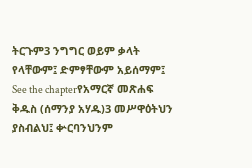ትርጉም3 ንግግር ወይም ቃላት የላቸውም፤ ድምፃቸውም አይሰማም፤ See the chapterየአማርኛ መጽሐፍ ቅዱስ (ሰማንያ አሃዱ)3 መሥዋዕትህን ያስብልህ፤ ቍርባንህንም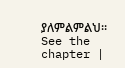ያለምልምልህ። See the chapter |